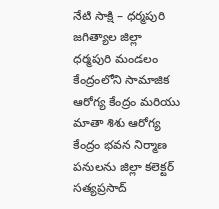నేటి సాక్షి – ధర్మపురి
జగిత్యాల జిల్లా ధర్మపురి మండలం కేంద్రంలోని సామాజిక ఆరోగ్య కేంద్రం మరియు మాతా శిశు ఆరోగ్య కేంద్రం భవన నిర్మాణ పనులను జిల్లా కలెక్టర్ సత్యప్రసాద్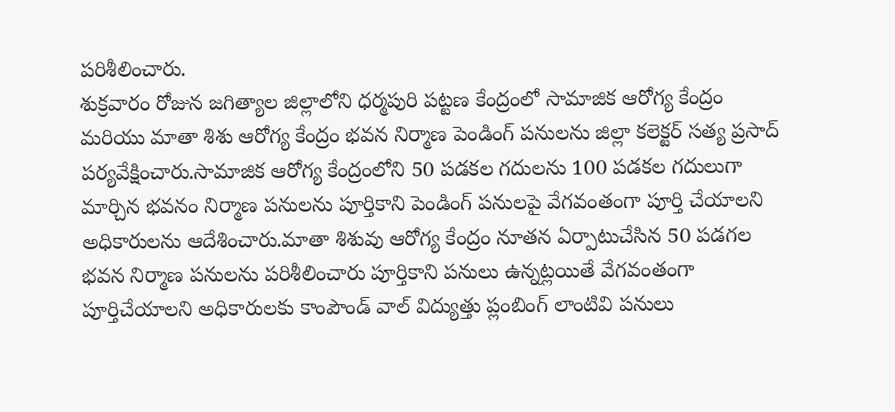పరిశీలించారు.
శుక్రవారం రోజున జగిత్యాల జిల్లాలోని ధర్మపురి పట్టణ కేంద్రంలో సామాజిక ఆరోగ్య కేంద్రం మరియు మాతా శిశు ఆరోగ్య కేంద్రం భవన నిర్మాణ పెండింగ్ పనులను జిల్లా కలెక్టర్ సత్య ప్రసాద్ పర్యవేక్షించారు.సామాజిక ఆరోగ్య కేంద్రంలోని 50 పడకల గదులను 100 పడకల గదులుగా మార్చిన భవనం నిర్మాణ పనులను పూర్తికాని పెండింగ్ పనులపై వేగవంతంగా పూర్తి చేయాలని అధికారులను ఆదేశించారు.మాతా శిశువు ఆరోగ్య కేంద్రం నూతన ఏర్పాటుచేసిన 50 పడగల భవన నిర్మాణ పనులను పరిశీలించారు పూర్తికాని పనులు ఉన్నట్లయితే వేగవంతంగా పూర్తిచేయాలని అధికారులకు కాంపౌండ్ వాల్ విద్యుత్తు ప్లంబింగ్ లాంటివి పనులు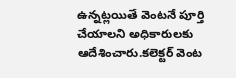ఉన్నట్లయితే వెంటనే పూర్తి చేయాలని అధికారులకు ఆదేశించారు.కలెక్టర్ వెంట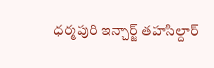ధర్మపురి ఇన్చార్జ్ తహసిల్దార్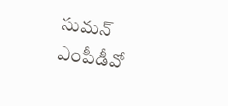సుమన్ ఎంపీడీవో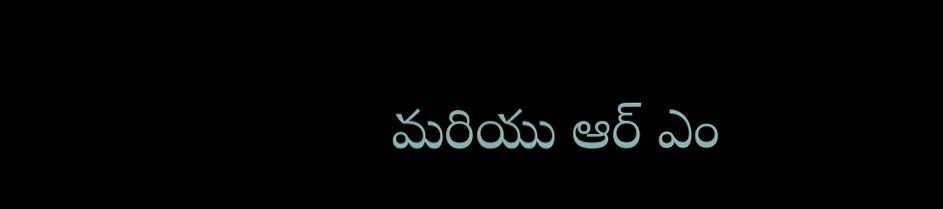మరియు ఆర్ ఎం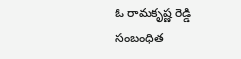ఓ రామకృష్ణ రెడ్డి సంబంధిత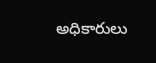అధికారులు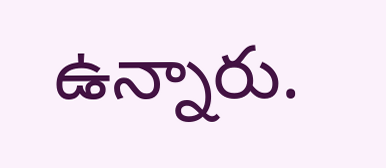ఉన్నారు.